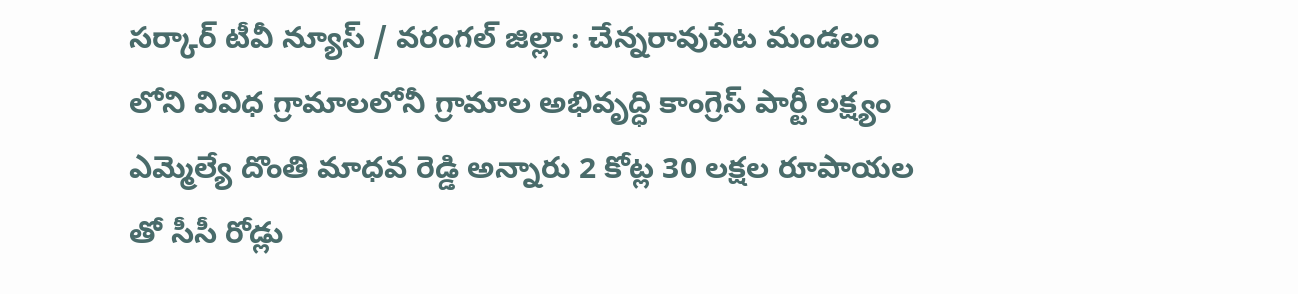సర్కార్ టీవీ న్యూస్ / వరంగల్ జిల్లా : చేన్నరావుపేట మండలం లోని వివిధ గ్రామాలలోనీ గ్రామాల అభివృద్ధి కాంగ్రెస్ పార్టీ లక్ష్యం ఎమ్మెల్యే దొంతి మాధవ రెడ్డి అన్నారు 2 కోట్ల 30 లక్షల రూపాయల తో సీసీ రోడ్లు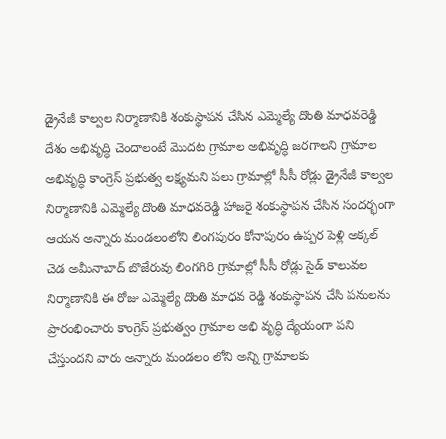డ్రైనేజీ కాల్వల నిర్మాణానికి శంకుస్థాపన చేసిన ఎమ్మెల్యే దొంతి మాధవరెడ్డి దేశం అభివృద్ధి చెందాలంటే మొదట గ్రామాల అభివృద్ధి జరగాలని గ్రామాల అభివృద్ధి కాంగ్రెస్ ప్రభుత్వ లక్ష్యమని పలు గ్రామాల్లో సీసీ రోడ్లు డ్రైనేజీ కాల్వల నిర్మాణానికి ఎమ్మెల్యే దొంతి మాధవరెడ్డి హాజరై శంకుస్థాపన చేసిన సందర్భంగా ఆయన అన్నారు మండలంలోని లింగపురం కోనాపురం ఉప్పర పెళ్లి అక్కల్ చెడ అమీనాబాద్ బొజేరువు లింగగిరి గ్రామాల్లో సీసీ రోడ్లు సైడ్ కాలువల నిర్మాణానికి ఈ రోజు ఎమ్మెల్యే దొంతి మాధవ రెడ్డి శంకుస్థాపన చేసి పనులను ప్రారంభించారు కాంగ్రెస్ ప్రభుత్వం గ్రామాల అభి వృద్ధి ద్యేయంగా పని చేస్తుందని వారు అన్నారు మండలం లోని అన్ని గ్రామాలకు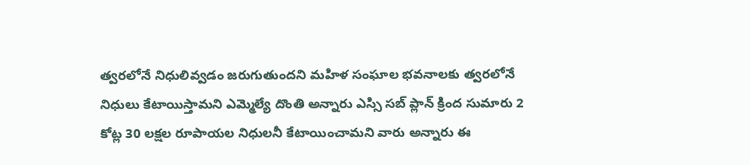త్వరలోనే నిధులివ్వడం జరుగుతుందని మహిళ సంఘాల భవనాలకు త్వరలోనే నిధులు కేటాయిస్తామని ఎమ్మెల్యే దొంతి అన్నారు ఎస్సి సబ్ ప్లాన్ క్రింద సుమారు 2 కోట్ల 30 లక్షల రూపాయల నిధులనీ కేటాయించామని వారు అన్నారు ఈ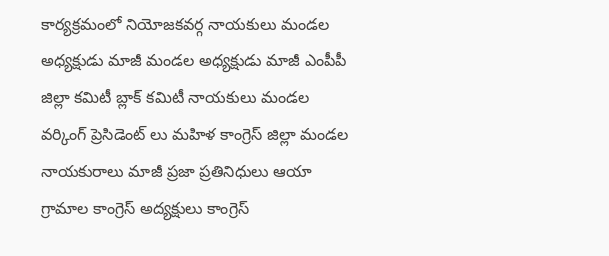కార్యక్రమంలో నియోజకవర్గ నాయకులు మండల అధ్యక్షుడు మాజీ మండల అధ్యక్షుడు మాజీ ఎంపీపీ జిల్లా కమిటీ బ్లాక్ కమిటీ నాయకులు మండల వర్కింగ్ ప్రెసిడెంట్ లు మహిళ కాంగ్రెస్ జిల్లా మండల నాయకురాలు మాజీ ప్రజా ప్రతినిధులు ఆయా గ్రామాల కాంగ్రెస్ అద్యక్షులు కాంగ్రెస్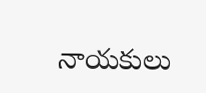నాయకులు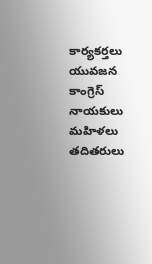కార్యకర్తలు యువజన కాంగ్రెస్ నాయకులు మహిళలు తదితరులు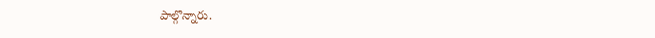పాల్గొన్నారు.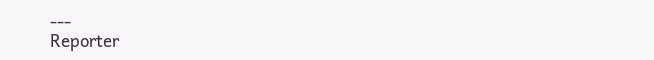---
Reporter